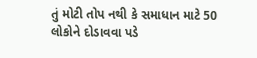તું મોટી તોપ નથી કે સમાધાન માટે 50 લોકોને દોડાવવા પડે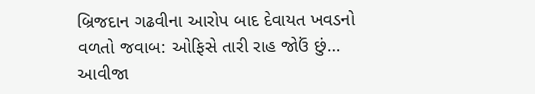બ્રિજદાન ગઢવીના આરોપ બાદ દેવાયત ખવડનો વળતો જવાબ: ઓફિસે તારી રાહ જોઉં છું… આવીજા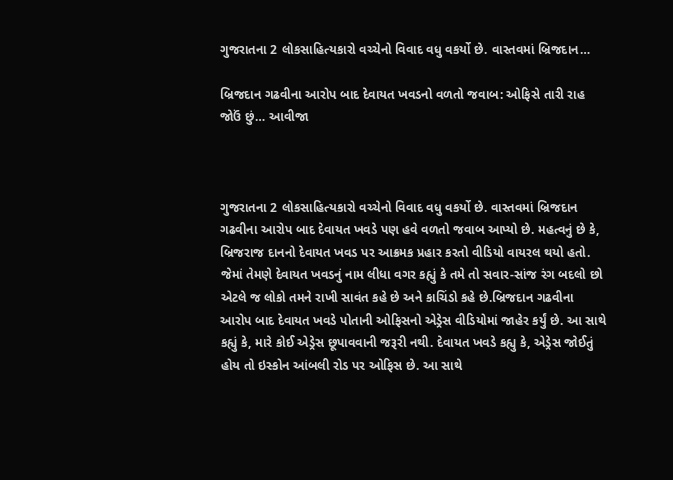ગુજરાતના 2 લોકસાહિત્યકારો વચ્ચેનો વિવાદ વધુ વકર્યો છે. વાસ્તવમાં બ્રિજદાન…

બ્રિજદાન ગઢવીના આરોપ બાદ દેવાયત ખવડનો વળતો જવાબ: ઓફિસે તારી રાહ જોઉં છું… આવીજા



ગુજરાતના 2 લોકસાહિત્યકારો વચ્ચેનો વિવાદ વધુ વકર્યો છે. વાસ્તવમાં બ્રિજદાન ગઢવીના આરોપ બાદ દેવાયત ખવડે પણ હવે વળતો જવાબ આપ્યો છે. મહત્વનું છે કે, બ્રિજરાજ દાનનો દેવાયત ખવડ પર આક્રમક પ્રહાર કરતો વીડિયો વાયરલ થયો હતો. જેમાં તેમણે દેવાયત ખવડનું નામ લીધા વગર કહ્યું કે તમે તો સવાર-સાંજ રંગ બદલો છો એટલે જ લોકો તમને રાખી સાવંત કહે છે અને કાચિંડો કહે છે.બ્રિજદાન ગઢવીના આરોપ બાદ દેવાયત ખવડે પોતાની ઓફિસનો એડ્રેસ વીડિયોમાં જાહેર કર્યું છે. આ સાથે કહ્યું કે, મારે કોઈ એડ્રેસ છૂપાવવાની જરૂરી નથી. દેવાયત ખવડે કહ્યુ કે, એડ્રેસ જોઈતું હોય તો ઇસ્કોન આંબલી રોડ પર ઓફિસ છે. આ સાથે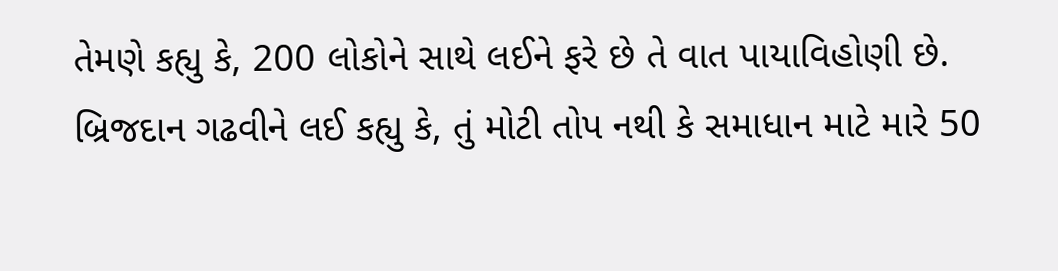તેમણે કહ્યુ કે, 200 લોકોને સાથે લઈને ફરે છે તે વાત પાયાવિહોણી છે. બ્રિજદાન ગઢવીને લઈ કહ્યુ કે, તું મોટી તોપ નથી કે સમાધાન માટે મારે 50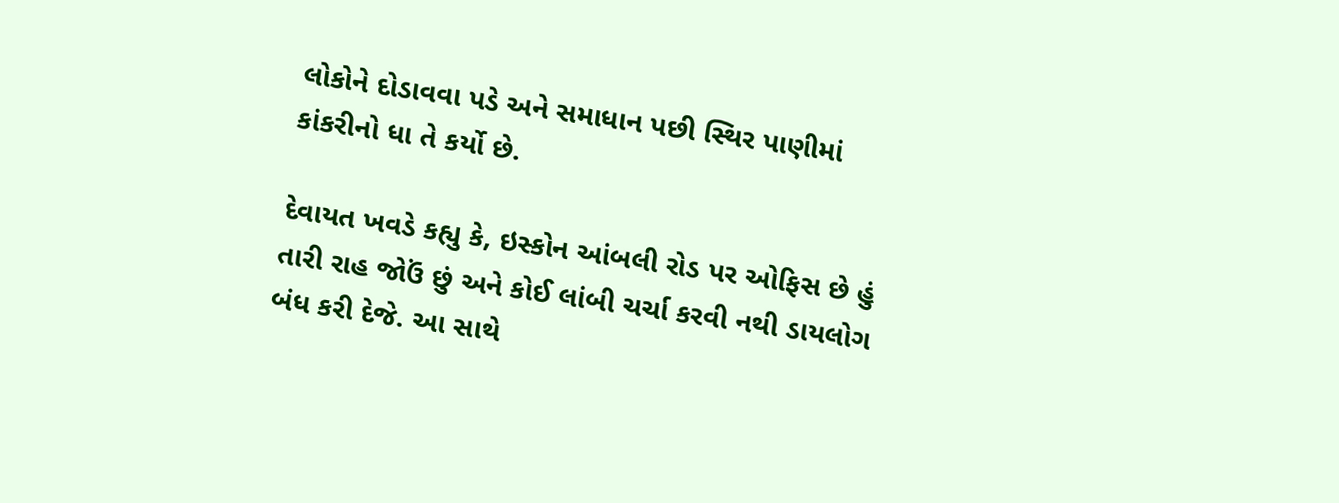લોકોને દોડાવવા પડે અને સમાધાન પછી સ્થિર પાણીમાં કાંકરીનો ધા તે કર્યો છે.

દેવાયત ખવડે કહ્યુ કે, ઇસ્કોન આંબલી રોડ પર ઓફિસ છે હું તારી રાહ જોઉં છું અને કોઈ લાંબી ચર્ચા કરવી નથી ડાયલોગ બંધ કરી દેજે. આ સાથે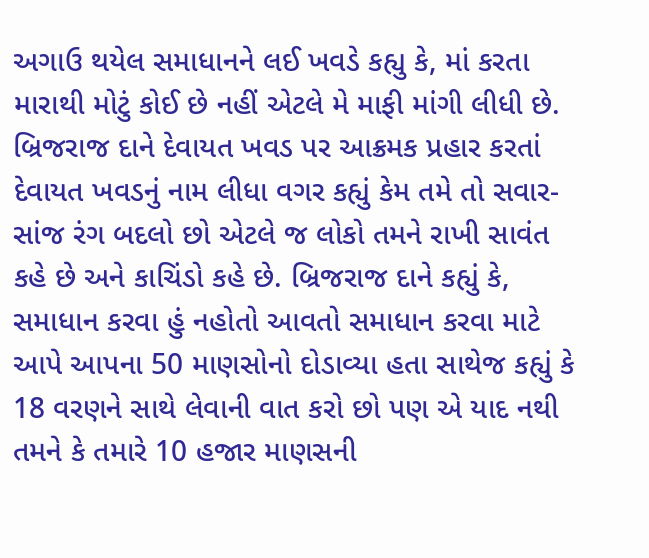અગાઉ થયેલ સમાધાનને લઈ ખવડે કહ્યુ કે, માં કરતા મારાથી મોટું કોઈ છે નહીં એટલે મે માફી માંગી લીધી છે. બ્રિજરાજ દાને દેવાયત ખવડ પર આક્રમક પ્રહાર કરતાં દેવાયત ખવડનું નામ લીધા વગર કહ્યું કેમ તમે તો સવાર-સાંજ રંગ બદલો છો એટલે જ લોકો તમને રાખી સાવંત કહે છે અને કાચિંડો કહે છે. બ્રિજરાજ દાને કહ્યું કે, સમાધાન કરવા હું નહોતો આવતો સમાધાન કરવા માટે આપે આપના 50 માણસોનો દોડાવ્યા હતા સાથેજ કહ્યું કે 18 વરણને સાથે લેવાની વાત કરો છો પણ એ યાદ નથી તમને કે તમારે 10 હજાર માણસની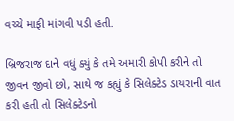વચ્ચે માફી માંગવી પડી હતી.

બ્રિજરાજ દાને વધું ક્યું કે તમે અમારી કોપી કરીને તો જીવન જીવો છો, સાથે જ કહ્યું કે સિલેક્ટેડ ડાયરાની વાત કરી હતી તો સિલેક્ટેડનો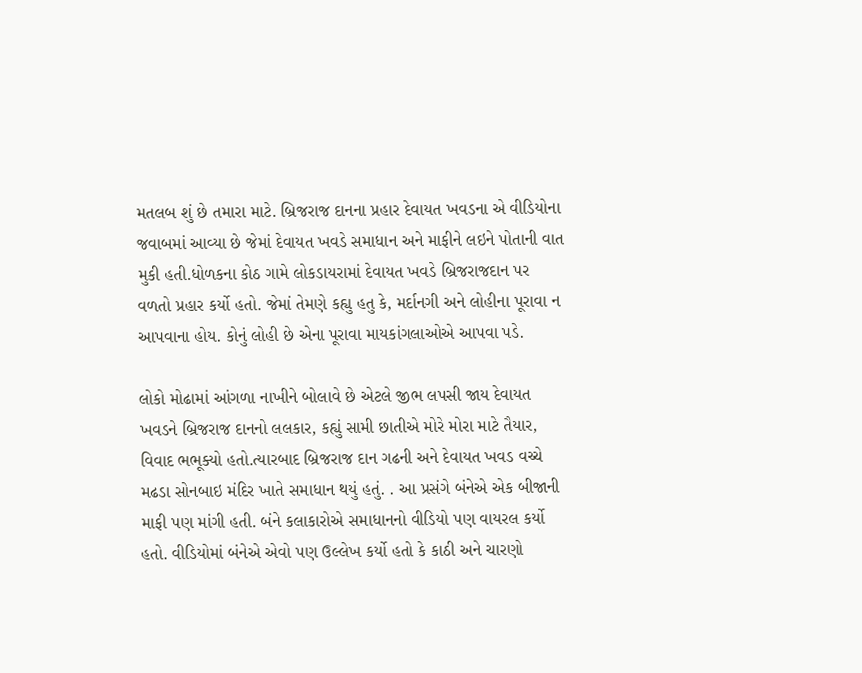મતલબ શું છે તમારા માટે. બ્રિજરાજ દાનના પ્રહાર દેવાયત ખવડના એ વીડિયોના જવાબમાં આવ્યા છે જેમાં દેવાયત ખવડે સમાધાન અને માફીને લઇને પોતાની વાત મુકી હતી.ધોળકના કોઠ ગામે લોકડાયરામાં દેવાયત ખવડે બ્રિજરાજદાન પર વળતો પ્રહાર કર્યો હતો. જેમાં તેમણે કહ્યુ હતુ કે, મર્દાનગી અને લોહીના પૂરાવા ન આપવાના હોય. કોનું લોહી છે એના પૂરાવા માયકાંગલાઓએ આપવા પડે.

લોકો મોઢામાં આંગળા નાખીને બોલાવે છે એટલે જીભ લપસી જાય દેવાયત ખવડને બ્રિજરાજ દાનનો લલકાર, કહ્યું સામી છાતીએ મોરે મોરા માટે તૈયાર, વિવાદ ભભૂક્યો હતો.ત્યારબાદ બ્રિજરાજ દાન ગઢની અને દેવાયત ખવડ વચ્ચે મઢડા સોનબાઇ મંદિર ખાતે સમાધાન થયું હતું. . આ પ્રસંગે બંનેએ એક બીજાની માફી પણ માંગી હતી. બંને કલાકારોએ સમાધાનનો વીડિયો પણ વાયરલ કર્યો હતો. વીડિયોમાં બંનેએ એવો પણ ઉલ્લેખ કર્યો હતો કે કાઠી અને ચારણો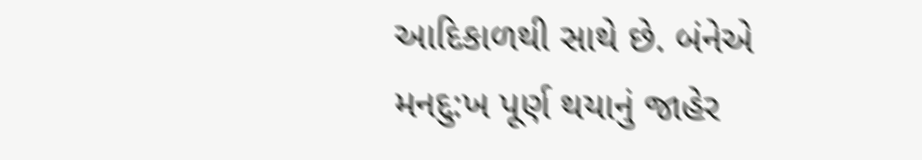આદિકાળથી સાથે છે. બંનેએ મનદુ:ખ પૂર્ણ થયાનું જાહેર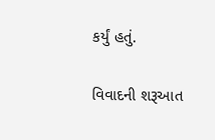કર્યું હતું.

વિવાદની શરૂઆત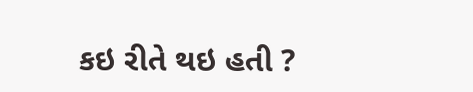કઇ રીતે થઇ હતી ?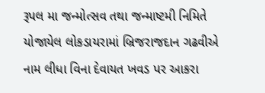રૂપલ મા જન્મોત્સવ તથા જન્માષ્ટમી નિમિતે યોજાયેલ લોકડાયરામાં બ્રિજરાજદાન ગઢવીએ નામ લીધા વિના દેવાયત ખવડ પર આકરા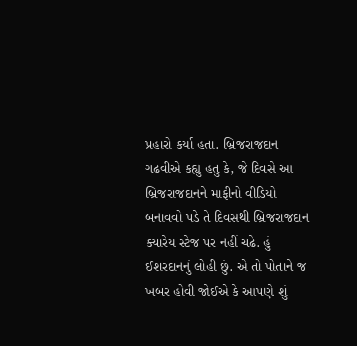પ્રહારો કર્યા હતા. બ્રિજરાજદાન ગઢવીએ કહ્યુ હતુ કે, જે દિવસે આ બ્રિજરાજદાનને માફીનો વીડિયો બનાવવો પડે તે દિવસથી બ્રિજરાજદાન ક્યારેય સ્ટેજ પર નહીં ચઢે. હું ઈશરદાનનું લોહી છું. એ તો પોતાને જ ખબર હોવી જોઈએ કે આપણે શું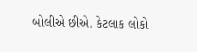બોલીએ છીએ. કેટલાક લોકો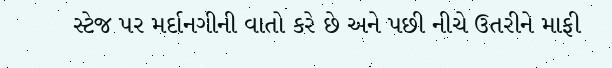સ્ટેજ પર મર્દાનગીની વાતો કરે છે અને પછી નીચે ઉતરીને માફી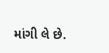માંગી લે છે.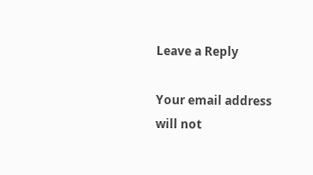Leave a Reply

Your email address will not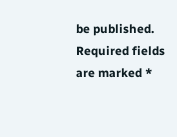be published. Required fields are marked *